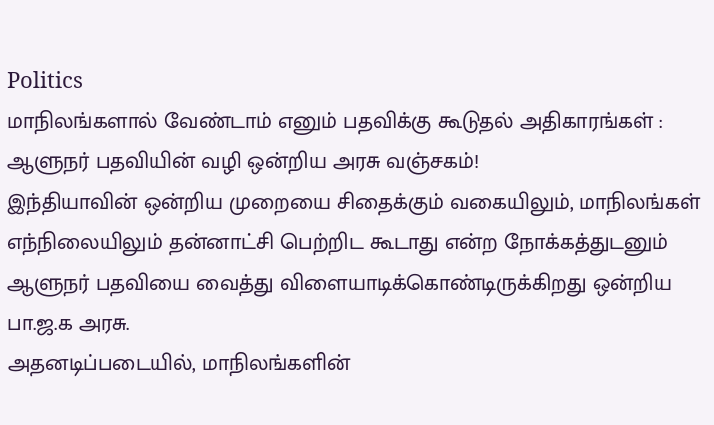Politics
மாநிலங்களால் வேண்டாம் எனும் பதவிக்கு கூடுதல் அதிகாரங்கள் : ஆளுநர் பதவியின் வழி ஒன்றிய அரசு வஞ்சகம்!
இந்தியாவின் ஒன்றிய முறையை சிதைக்கும் வகையிலும், மாநிலங்கள் எந்நிலையிலும் தன்னாட்சி பெற்றிட கூடாது என்ற நோக்கத்துடனும் ஆளுநர் பதவியை வைத்து விளையாடிக்கொண்டிருக்கிறது ஒன்றிய பா.ஜ.க அரசு.
அதனடிப்படையில், மாநிலங்களின்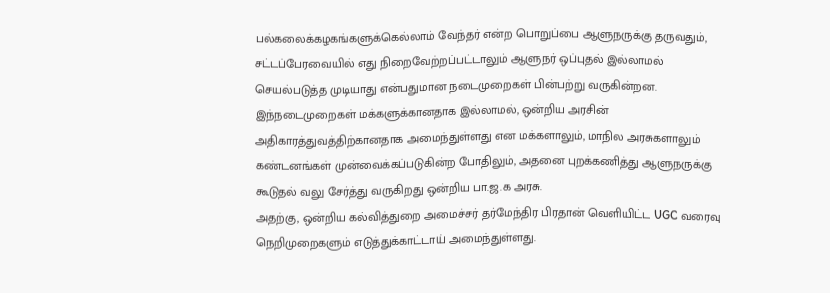பல்கலைக்கழகங்களுக்கெல்லாம் வேந்தர் என்ற பொறுப்பை ஆளுநருக்கு தருவதும், சட்டப்பேரவையில் எது நிறைவேற்றப்பட்டாலும் ஆளுநர் ஒப்புதல் இல்லாமல் செயல்படுத்த முடியாது என்பதுமான நடைமுறைகள் பின்பற்று வருகின்றன.
இந்நடைமுறைகள் மக்களுக்கானதாக இல்லாமல், ஒன்றிய அரசின் அதிகாரத்துவத்திற்கானதாக அமைந்துள்ளது என மக்களாலும், மாநில அரசுகளாலும் கண்டனங்கள் முன்வைக்கப்படுகின்ற போதிலும், அதனை புறக்கணித்து ஆளுநருக்கு கூடுதல் வலு சேர்த்து வருகிறது ஒன்றிய பா.ஜ.க அரசு.
அதற்கு, ஒன்றிய கல்வித்துறை அமைச்சர் தர்மேந்திர பிரதான் வெளியிட்ட UGC வரைவு நெறிமுறைகளும் எடுத்துக்காட்டாய் அமைந்துள்ளது.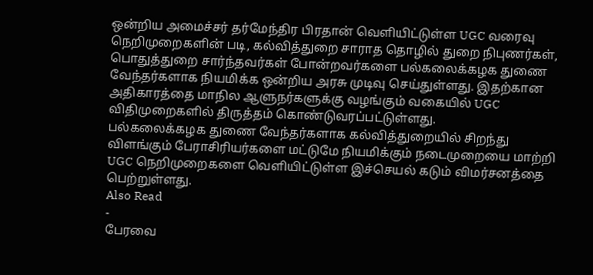ஒன்றிய அமைச்சர் தர்மேந்திர பிரதான் வெளியிட்டுள்ள UGC வரைவு நெறிமுறைகளின் படி, கல்வித்துறை சாராத தொழில் துறை நிபுணர்கள், பொதுத்துறை சார்ந்தவர்கள் போன்றவர்களை பல்கலைக்கழக துணை வேந்தர்களாக நியமிக்க ஒன்றிய அரசு முடிவு செய்துள்ளது. இதற்கான அதிகாரத்தை மாநில ஆளுநர்களுக்கு வழங்கும் வகையில் UGC விதிமுறைகளில் திருத்தம் கொண்டுவரப்பட்டுள்ளது.
பல்கலைக்கழக துணை வேந்தர்களாக கல்வித்துறையில் சிறந்து விளங்கும் பேராசிரியர்களை மட்டுமே நியமிக்கும் நடைமுறையை மாற்றி UGC நெறிமுறைகளை வெளியிட்டுள்ள இச்செயல் கடும் விமர்சனத்தை பெற்றுள்ளது.
Also Read
-
பேரவை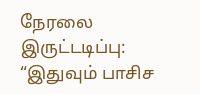நேரலை இருட்டடிப்பு: “இதுவும் பாசிச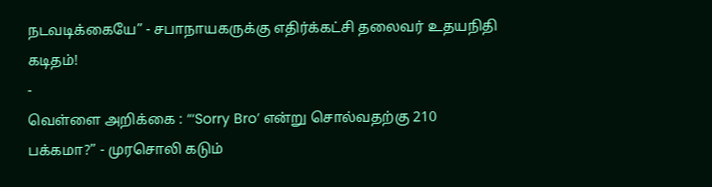நடவடிக்கையே” - சபாநாயகருக்கு எதிர்க்கட்சி தலைவர் உதயநிதி கடிதம்!
-
வெள்ளை அறிக்கை : “‘Sorry Bro’ என்று சொல்வதற்கு 210 பக்கமா?” - முரசொலி கடும்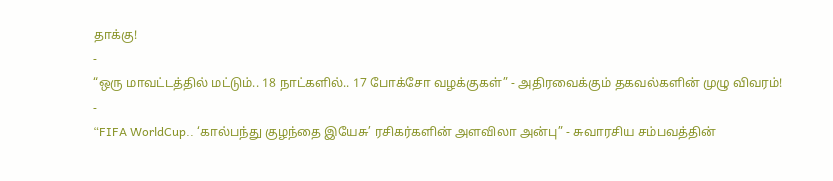தாக்கு!
-
“ஒரு மாவட்டத்தில் மட்டும்.. 18 நாட்களில்.. 17 போக்சோ வழக்குகள்” - அதிரவைக்கும் தகவல்களின் முழு விவரம்!
-
“FIFA WorldCup.. ‘கால்பந்து குழந்தை இயேசு’ ரசிகர்களின் அளவிலா அன்பு” - சுவாரசிய சம்பவத்தின்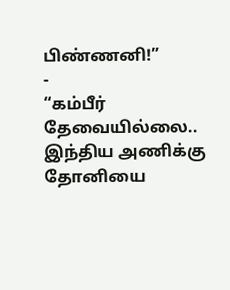பிண்ணனி!”
-
“கம்பீர் தேவையில்லை.. இந்திய அணிக்கு தோனியை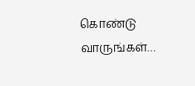கொண்டு வாருங்கள்…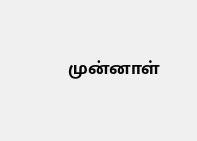முன்னாள்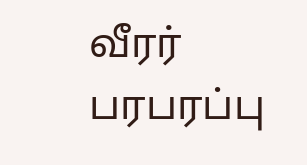வீரர் பரபரப்பு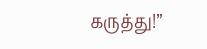கருத்து!”